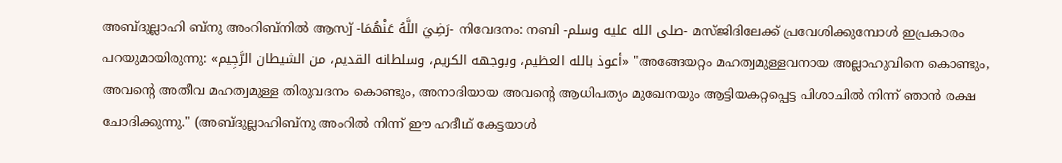അബ്ദുല്ലാഹി ബ്‌നു അംറിബ്നിൽ ആസ്വ് -رَضِيَ اللَّهُ عَنْهُمَا- നിവേദനം: നബി -صلى الله عليه وسلم- മസ്ജിദിലേക്ക് പ്രവേശിക്കുമ്പോൾ ഇപ്രകാരം പറയുമായിരുന്നു: «أعوذ بالله العظيم، وبوجهه الكريم، وسلطانه القديم، من الشيطان الرَّجِيم» "അങ്ങേയറ്റം മഹത്വമുള്ളവനായ അല്ലാഹുവിനെ കൊണ്ടും, അവൻ്റെ അതീവ മഹത്വമുള്ള തിരുവദനം കൊണ്ടും, അനാദിയായ അവൻ്റെ ആധിപത്യം മുഖേനയും ആട്ടിയകറ്റപ്പെട്ട പിശാചിൽ നിന്ന് ഞാൻ രക്ഷ ചോദിക്കുന്നു." (അബ്ദുല്ലാഹിബ്നു അംറിൽ നിന്ന് ഈ ഹദീഥ് കേട്ടയാൾ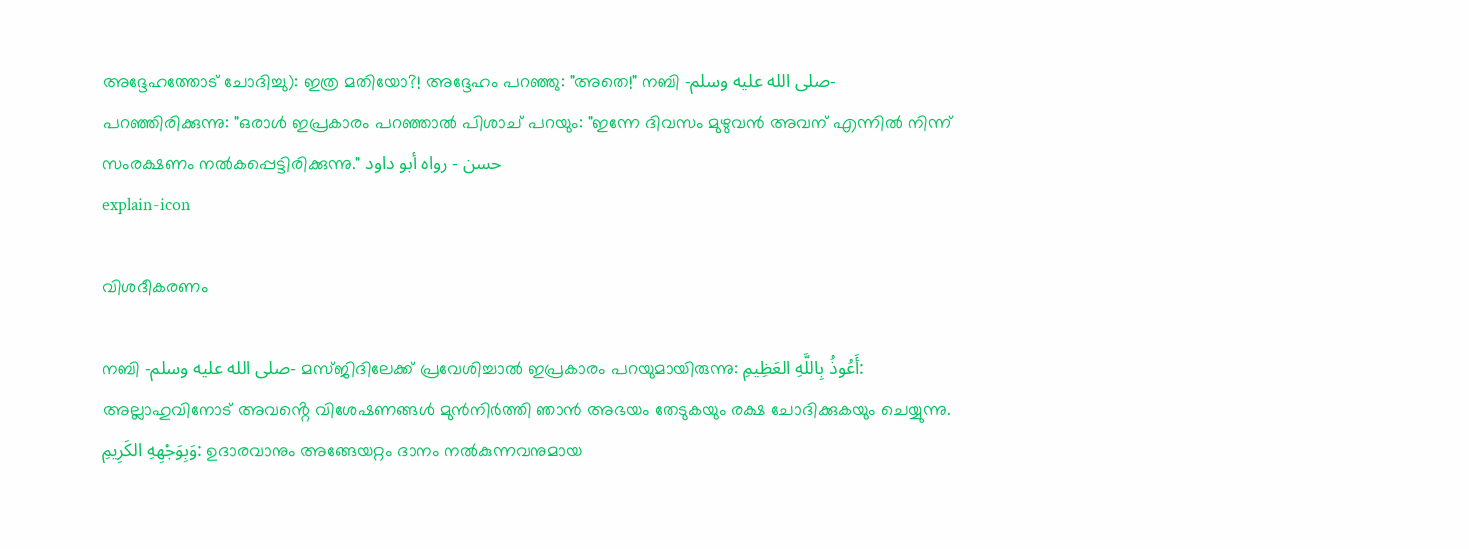അദ്ദേഹത്തോട് ചോദിച്ചു): ഇത്ര മതിയോ?! അദ്ദേഹം പറഞ്ഞു: "അതെ!" നബി -صلى الله عليه وسلم- പറഞ്ഞിരിക്കുന്നു: "ഒരാൾ ഇപ്രകാരം പറഞ്ഞാൽ പിശാച് പറയും: "ഇന്നേ ദിവസം മുഴുവൻ അവന് എന്നിൽ നിന്ന് സംരക്ഷണം നൽകപ്പെട്ടിരിക്കുന്നു." حسن - رواه أبو داود
explain-icon

വിശദീകരണം

നബി -صلى الله عليه وسلم- മസ്ജിദിലേക്ക് പ്രവേശിച്ചാൽ ഇപ്രകാരം പറയുമായിരുന്നു: أَعُوذُ بِاللَّهِ العَظِيمِ: അല്ലാഹുവിനോട് അവൻ്റെ വിശേഷണങ്ങൾ മുൻനിർത്തി ഞാൻ അഭയം തേടുകയും രക്ഷ ചോദിക്കുകയും ചെയ്യുന്നു. وَبِوَجْهِهِ الكَرِيمِ: ഉദാരവാനും അങ്ങേയറ്റം ദാനം നൽകുന്നവനുമായ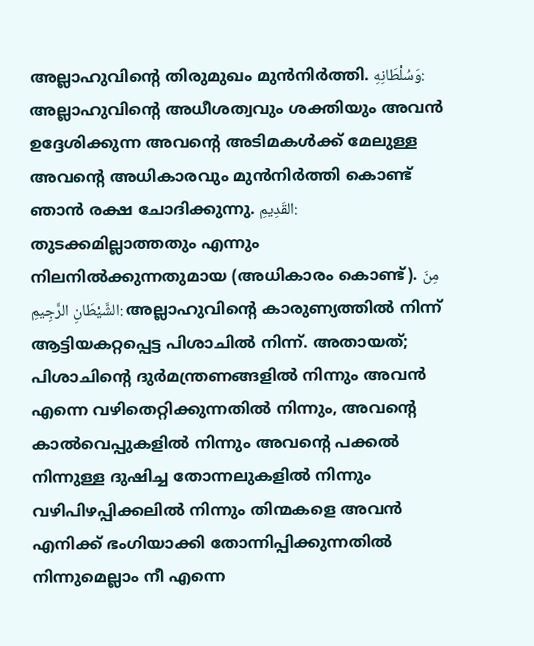അല്ലാഹുവിൻ്റെ തിരുമുഖം മുൻനിർത്തി. وَسُلْطَانِهِ: അല്ലാഹുവിൻ്റെ അധീശത്വവും ശക്തിയും അവൻ ഉദ്ദേശിക്കുന്ന അവൻ്റെ അടിമകൾക്ക് മേലുള്ള അവൻ്റെ അധികാരവും മുൻനിർത്തി കൊണ്ട് ഞാൻ രക്ഷ ചോദിക്കുന്നു. القَدِيمِ: തുടക്കമില്ലാത്തതും എന്നും നിലനിൽക്കുന്നതുമായ (അധികാരം കൊണ്ട്). مِنَ الشَّيْطَانِ الرَّجِيمِ: അല്ലാഹുവിൻ്റെ കാരുണ്യത്തിൽ നിന്ന് ആട്ടിയകറ്റപ്പെട്ട പിശാചിൽ നിന്ന്. അതായത്; പിശാചിൻ്റെ ദുർമന്ത്രണങ്ങളിൽ നിന്നും അവൻ എന്നെ വഴിതെറ്റിക്കുന്നതിൽ നിന്നും, അവൻ്റെ കാൽവെപ്പുകളിൽ നിന്നും അവൻ്റെ പക്കൽ നിന്നുള്ള ദുഷിച്ച തോന്നലുകളിൽ നിന്നും വഴിപിഴപ്പിക്കലിൽ നിന്നും തിന്മകളെ അവൻ എനിക്ക് ഭംഗിയാക്കി തോന്നിപ്പിക്കുന്നതിൽ നിന്നുമെല്ലാം നീ എന്നെ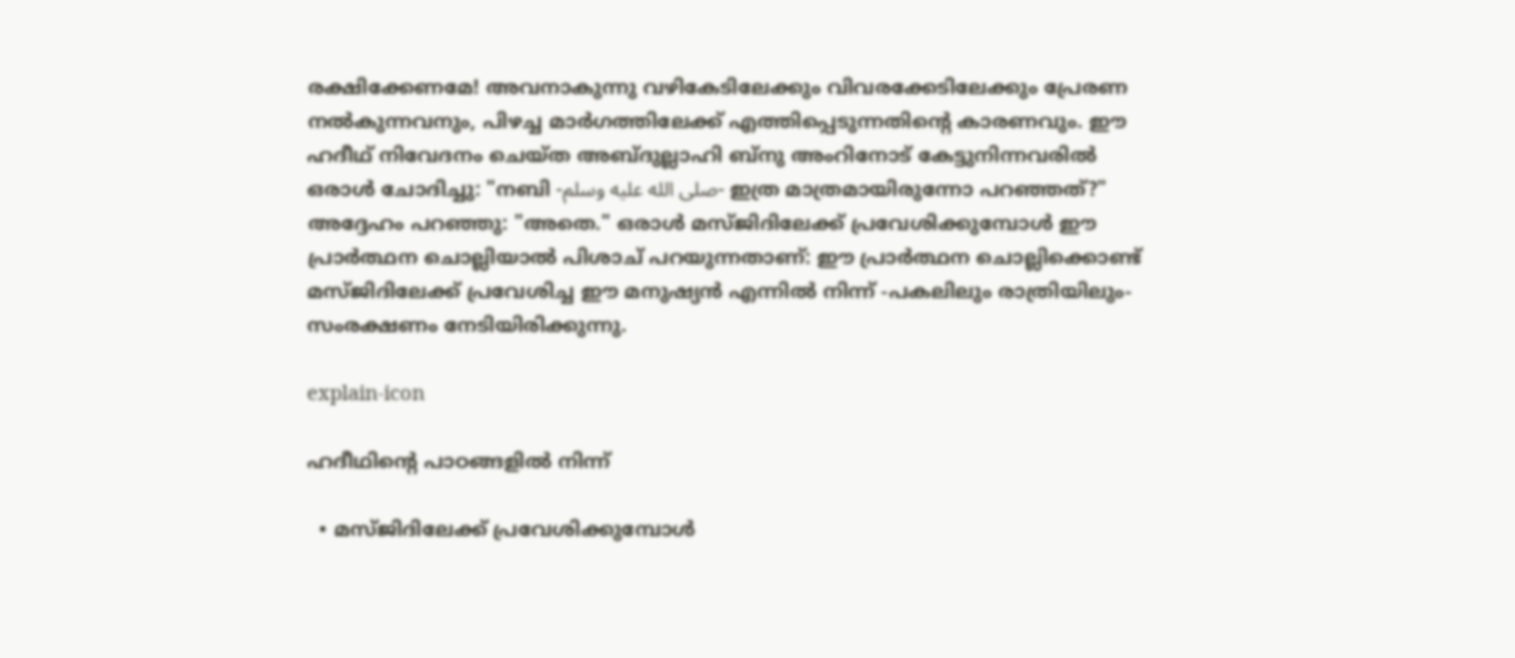രക്ഷിക്കേണമേ! അവനാകുന്നു വഴികേടിലേക്കും വിവരക്കേടിലേക്കും പ്രേരണ നൽകുന്നവനും, പിഴച്ച മാർഗത്തിലേക്ക് എത്തിപ്പെടുന്നതിൻ്റെ കാരണവും. ഈ ഹദീഥ് നിവേദനം ചെയ്ത അബ്ദുല്ലാഹി ബ്നു അംറിനോട് കേട്ടുനിന്നവരിൽ ഒരാൾ ചോദിച്ചു: "നബി -صلى الله عليه وسلم- ഇത്ര മാത്രമായിരുന്നോ പറഞ്ഞത്?" അദ്ദേഹം പറഞ്ഞു: "അതെ." ഒരാൾ മസ്ജിദിലേക്ക് പ്രവേശിക്കുമ്പോൾ ഈ പ്രാർത്ഥന ചൊല്ലിയാൽ പിശാച് പറയുന്നതാണ്: ഈ പ്രാർത്ഥന ചൊല്ലിക്കൊണ്ട് മസ്ജിദിലേക്ക് പ്രവേശിച്ച ഈ മനുഷ്യൻ എന്നിൽ നിന്ന് -പകലിലും രാത്രിയിലും- സംരക്ഷണം നേടിയിരിക്കുന്നു.

explain-icon

ഹദീഥിൻ്റെ പാഠങ്ങളിൽ നിന്ന്

  • മസ്ജിദിലേക്ക് പ്രവേശിക്കുമ്പോൾ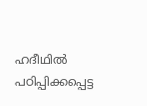ഹദീഥിൽ പഠിപ്പിക്കപ്പെട്ട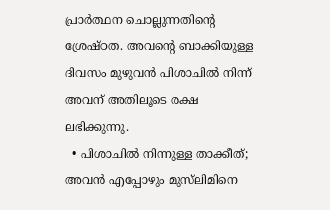പ്രാർത്ഥന ചൊല്ലുന്നതിൻ്റെ ശ്രേഷ്ഠത. അവൻ്റെ ബാക്കിയുള്ള ദിവസം മുഴുവൻ പിശാചിൽ നിന്ന് അവന് അതിലൂടെ രക്ഷ ലഭിക്കുന്നു.
  • പിശാചിൽ നിന്നുള്ള താക്കീത്; അവൻ എപ്പോഴും മുസ്‌ലിമിനെ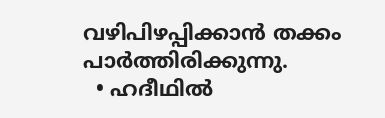വഴിപിഴപ്പിക്കാൻ തക്കം പാർത്തിരിക്കുന്നു.
  • ഹദീഥിൽ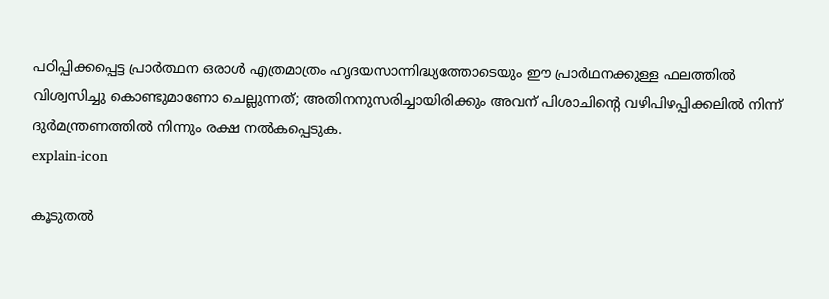പഠിപ്പിക്കപ്പെട്ട പ്രാർത്ഥന ഒരാൾ എത്രമാത്രം ഹൃദയസാന്നിദ്ധ്യത്തോടെയും ഈ പ്രാർഥനക്കുള്ള ഫലത്തിൽ വിശ്വസിച്ചു കൊണ്ടുമാണോ ചെല്ലുന്നത്; അതിനനുസരിച്ചായിരിക്കും അവന് പിശാചിൻ്റെ വഴിപിഴപ്പിക്കലിൽ നിന്ന് ദുർമന്ത്രണത്തിൽ നിന്നും രക്ഷ നൽകപ്പെടുക.
explain-icon

കൂടുതൽ